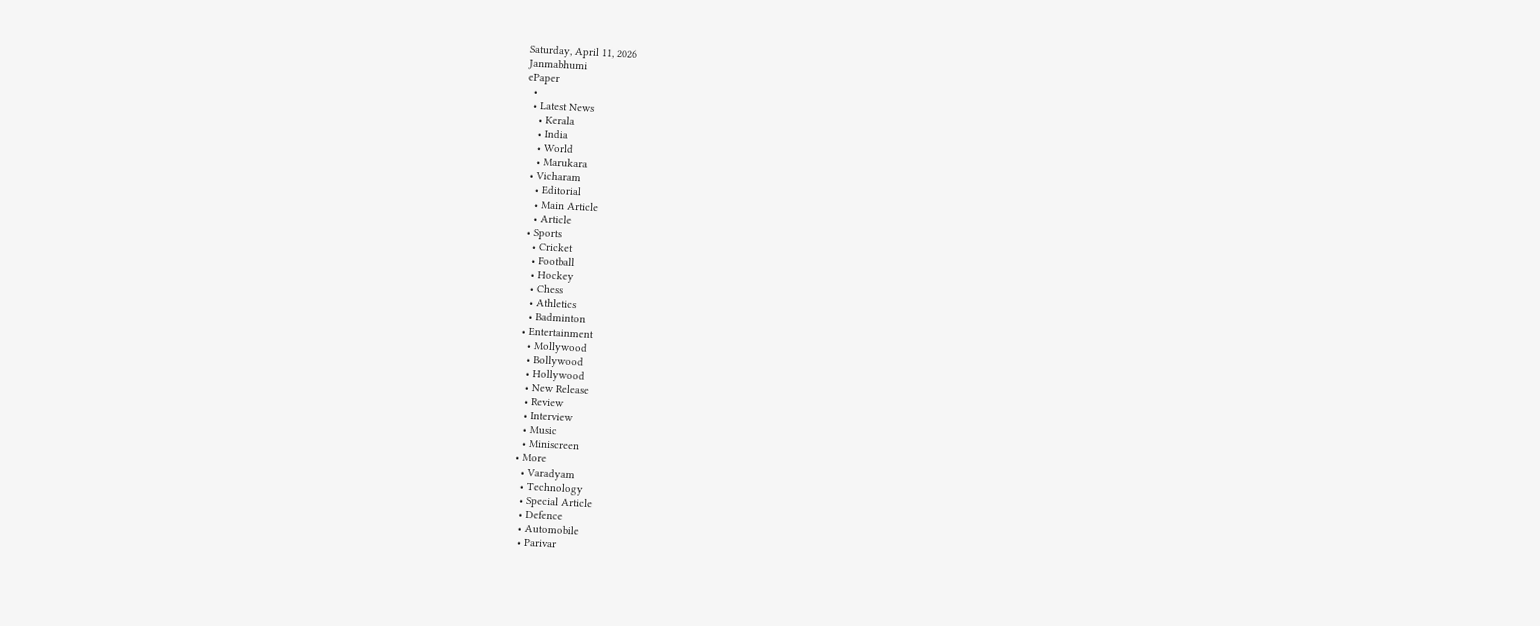Saturday, April 11, 2026
Janmabhumi
ePaper
  •
  • Latest News
    • Kerala
    • India
    • World
    • Marukara
  • Vicharam
    • Editorial
    • Main Article
    • Article
  • Sports
    • Cricket
    • Football
    • Hockey
    • Chess
    • Athletics
    • Badminton
  • Entertainment
    • Mollywood
    • Bollywood
    • Hollywood
    • New Release
    • Review
    • Interview
    • Music
    • Miniscreen
  • More
    • Varadyam
    • Technology
    • Special Article
    • Defence
    • Automobile
    • Parivar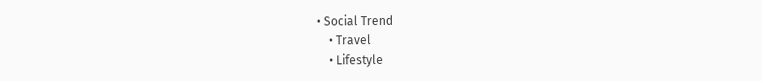• Social Trend
    • Travel
    • Lifestyle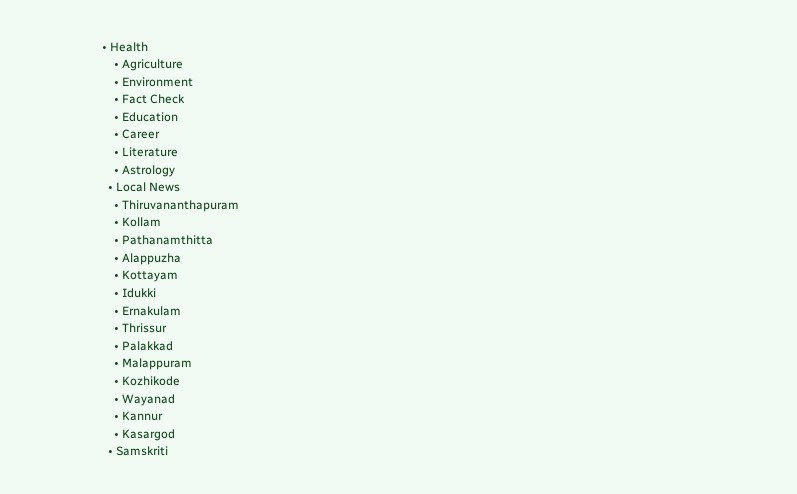• Health
    • Agriculture
    • Environment
    • Fact Check
    • Education
    • Career
    • Literature
    • Astrology
  • Local News
    • Thiruvananthapuram
    • Kollam
    • Pathanamthitta
    • Alappuzha
    • Kottayam
    • Idukki
    • Ernakulam
    • Thrissur
    • Palakkad
    • Malappuram
    • Kozhikode
    • Wayanad
    • Kannur
    • Kasargod
  • Samskriti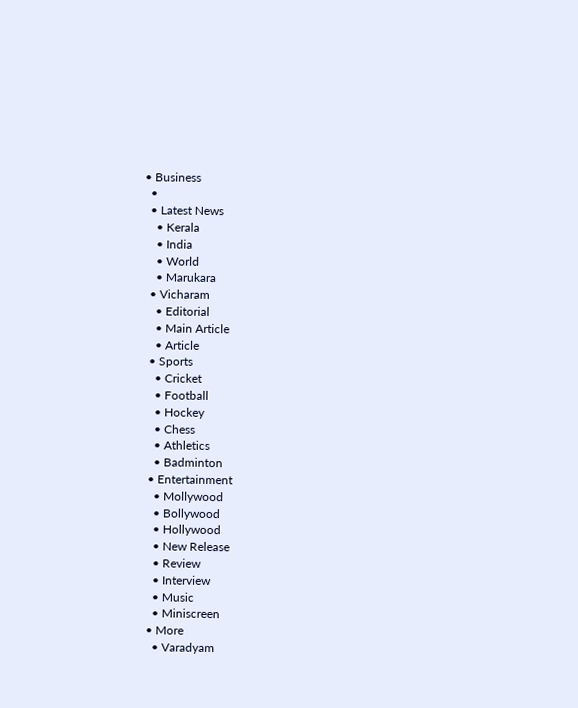• Business
  •
  • Latest News
    • Kerala
    • India
    • World
    • Marukara
  • Vicharam
    • Editorial
    • Main Article
    • Article
  • Sports
    • Cricket
    • Football
    • Hockey
    • Chess
    • Athletics
    • Badminton
  • Entertainment
    • Mollywood
    • Bollywood
    • Hollywood
    • New Release
    • Review
    • Interview
    • Music
    • Miniscreen
  • More
    • Varadyam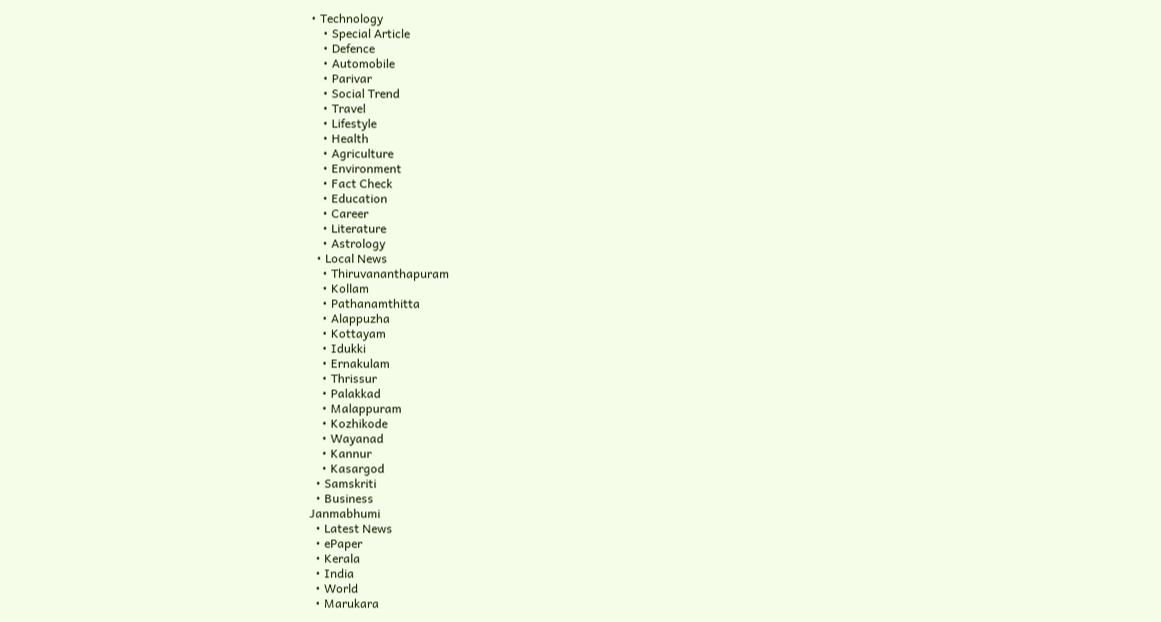• Technology
    • Special Article
    • Defence
    • Automobile
    • Parivar
    • Social Trend
    • Travel
    • Lifestyle
    • Health
    • Agriculture
    • Environment
    • Fact Check
    • Education
    • Career
    • Literature
    • Astrology
  • Local News
    • Thiruvananthapuram
    • Kollam
    • Pathanamthitta
    • Alappuzha
    • Kottayam
    • Idukki
    • Ernakulam
    • Thrissur
    • Palakkad
    • Malappuram
    • Kozhikode
    • Wayanad
    • Kannur
    • Kasargod
  • Samskriti
  • Business
Janmabhumi
  • Latest News
  • ePaper
  • Kerala
  • India
  • World
  • Marukara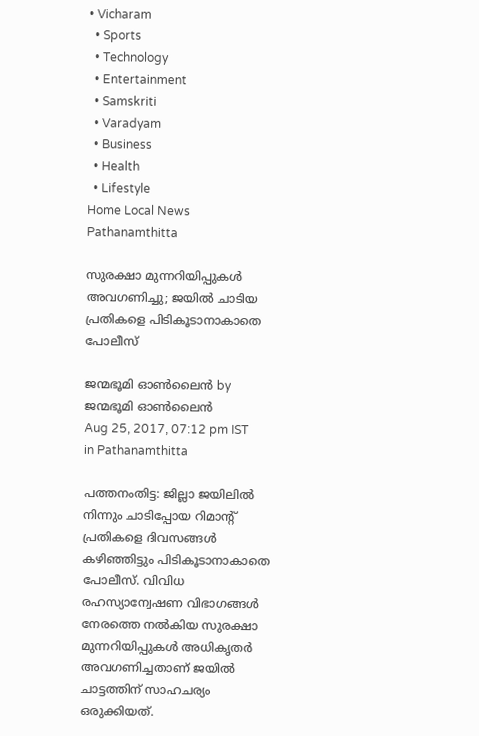• Vicharam
  • Sports
  • Technology
  • Entertainment
  • Samskriti
  • Varadyam
  • Business
  • Health
  • Lifestyle
Home Local News Pathanamthitta

സുരക്ഷാ മുന്നറിയിപ്പുകള്‍ അവഗണിച്ചു; ജയില്‍ ചാടിയ പ്രതികളെ പിടികൂടാനാകാതെ പോലീസ്

ജന്മഭൂമി ഓണ്‍ലൈന്‍ by ജന്മഭൂമി ഓണ്‍ലൈന്‍
Aug 25, 2017, 07:12 pm IST
in Pathanamthitta

പത്തനംതിട്ട: ജില്ലാ ജയിലില്‍ നിന്നും ചാടിപ്പോയ റിമാന്റ് പ്രതികളെ ദിവസങ്ങള്‍ കഴിഞ്ഞിട്ടും പിടികൂടാനാകാതെ പോലീസ്. വിവിധ രഹസ്യാന്വേഷണ വിഭാഗങ്ങള്‍ നേരത്തെ നല്‍കിയ സുരക്ഷാ മുന്നറിയിപ്പുകള്‍ അധികൃതര്‍ അവഗണിച്ചതാണ് ജയില്‍ ചാട്ടത്തിന് സാഹചര്യം ഒരുക്കിയത്.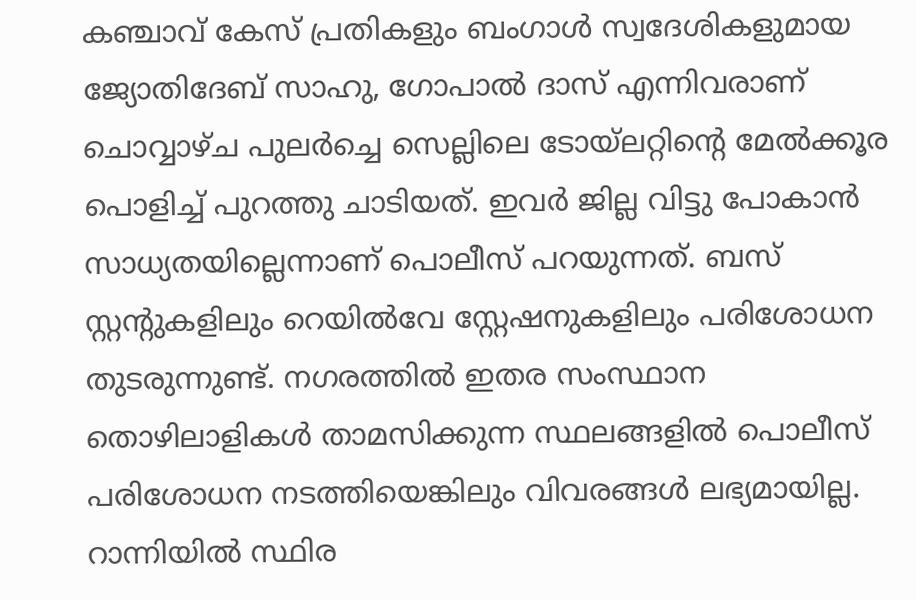കഞ്ചാവ് കേസ് പ്രതികളും ബംഗാള്‍ സ്വദേശികളുമായ ജ്യോതിദേബ് സാഹു, ഗോപാല്‍ ദാസ് എന്നിവരാണ് ചൊവ്വാഴ്ച പുലര്‍ച്ചെ സെല്ലിലെ ടോയ്‌ലറ്റിന്റെ മേല്‍ക്കൂര പൊളിച്ച് പുറത്തു ചാടിയത്. ഇവര്‍ ജില്ല വിട്ടു പോകാന്‍ സാധ്യതയില്ലെന്നാണ് പൊലീസ് പറയുന്നത്. ബസ് സ്റ്റന്റുകളിലും റെയില്‍വേ സ്റ്റേഷനുകളിലും പരിശോധന തുടരുന്നുണ്ട്. നഗരത്തില്‍ ഇതര സംസ്ഥാന തൊഴിലാളികള്‍ താമസിക്കുന്ന സ്ഥലങ്ങളില്‍ പൊലീസ് പരിശോധന നടത്തിയെങ്കിലും വിവരങ്ങള്‍ ലഭ്യമായില്ല. റാന്നിയില്‍ സ്ഥിര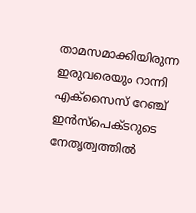താമസമാക്കിയിരുന്ന ഇരുവരെയും റാന്നി എക്‌സൈസ് റേഞ്ച് ഇന്‍സ്‌പെക്ടറുടെ നേതൃത്വത്തില്‍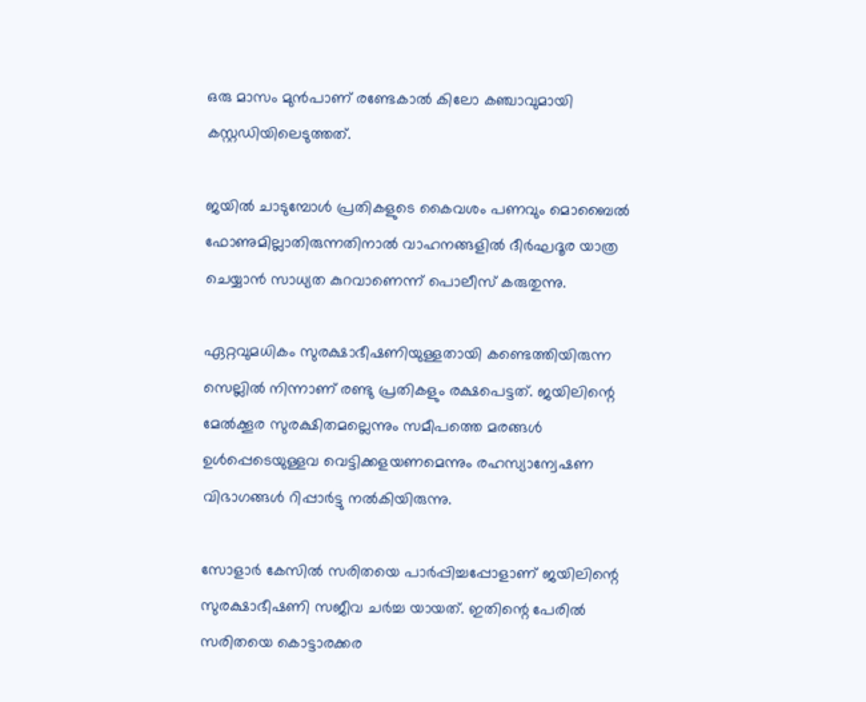ഒരു മാസം മുന്‍പാണ് രണ്ടേകാല്‍ കിലോ കഞ്ചാവുമായി കസ്റ്റഡിയിലെടുത്തത്.

ജയില്‍ ചാടുമ്പോള്‍ പ്രതികളുടെ കൈവശം പണവും മൊബൈല്‍ ഫോണുമില്ലാതിരുന്നതിനാല്‍ വാഹനങ്ങളില്‍ ദീര്‍ഘദൂര യാത്ര ചെയ്യാന്‍ സാധ്യത കുറവാണെന്ന് പൊലീസ് കരുതുന്നു.

ഏറ്റവുമധികം സുരക്ഷാഭീഷണിയുള്ളതായി കണ്ടെത്തിയിരുന്ന സെല്ലില്‍ നിന്നാണ് രണ്ടു പ്രതികളും രക്ഷപെട്ടത്. ജയിലിന്റെ മേല്‍ക്കൂര സുരക്ഷിതമല്ലെന്നും സമീപത്തെ മരങ്ങള്‍ ഉള്‍പ്പെടെയുള്ളവ വെട്ടിക്കളയണമെന്നും രഹസ്യാന്വേഷണ വിഭാഗങ്ങള്‍ റിപ്പാര്‍ട്ടു നല്‍കിയിരുന്നു.

സോളാര്‍ കേസില്‍ സരിതയെ പാര്‍പ്പിച്ചപ്പോളാണ് ജയിലിന്റെ സുരക്ഷാഭീഷണി സജീവ ചര്‍ച്ച യായത്. ഇതിന്റെ പേരില്‍ സരിതയെ കൊട്ടാരക്കര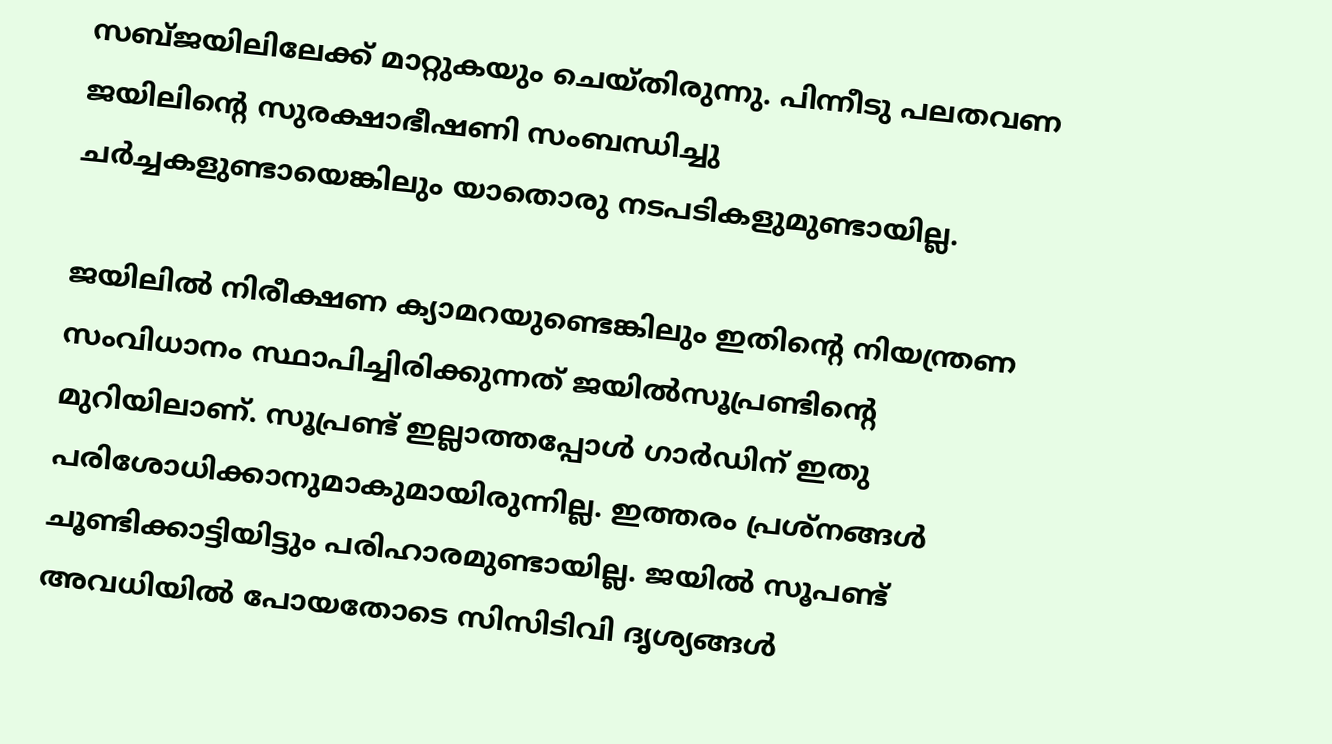സബ്ജയിലിലേക്ക് മാറ്റുകയും ചെയ്തിരുന്നു. പിന്നീടു പലതവണ ജയിലിന്റെ സുരക്ഷാഭീഷണി സംബന്ധിച്ചു ചര്‍ച്ചകളുണ്ടായെങ്കിലും യാതൊരു നടപടികളുമുണ്ടായില്ല.

ജയിലില്‍ നിരീക്ഷണ ക്യാമറയുണ്ടെങ്കിലും ഇതിന്റെ നിയന്ത്രണ സംവിധാനം സ്ഥാപിച്ചിരിക്കുന്നത് ജയില്‍സൂപ്രണ്ടിന്റെ മുറിയിലാണ്. സൂപ്രണ്ട് ഇല്ലാത്തപ്പോള്‍ ഗാര്‍ഡിന് ഇതു പരിശോധിക്കാനുമാകുമായിരുന്നില്ല. ഇത്തരം പ്രശ്‌നങ്ങള്‍ ചൂണ്ടിക്കാട്ടിയിട്ടും പരിഹാരമുണ്ടായില്ല. ജയില്‍ സൂപണ്ട് അവധിയില്‍ പോയതോടെ സിസിടിവി ദൃശ്യങ്ങള്‍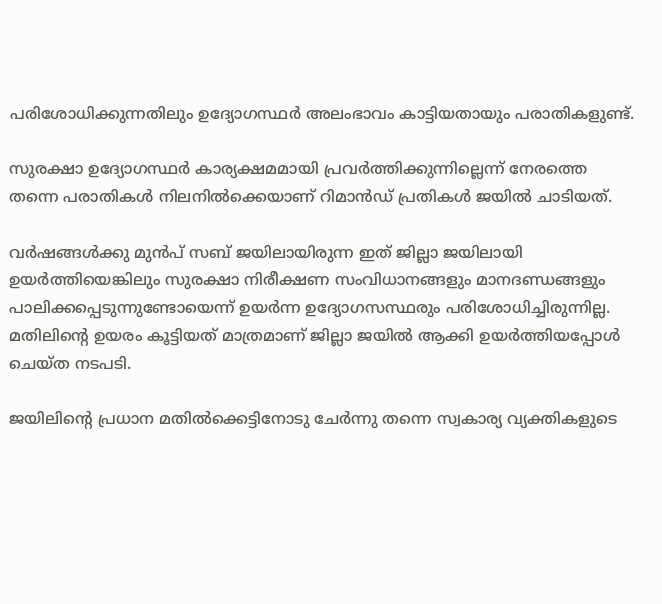പരിശോധിക്കുന്നതിലും ഉദ്യോഗസ്ഥര്‍ അലംഭാവം കാട്ടിയതായും പരാതികളുണ്ട്.

സുരക്ഷാ ഉദ്യോഗസ്ഥര്‍ കാര്യക്ഷമമായി പ്രവര്‍ത്തിക്കുന്നില്ലെന്ന് നേരത്തെ തന്നെ പരാതികള്‍ നിലനില്‍ക്കെയാണ് റിമാന്‍ഡ് പ്രതികള്‍ ജയില്‍ ചാടിയത്.

വര്‍ഷങ്ങള്‍ക്കു മുന്‍പ് സബ് ജയിലായിരുന്ന ഇത് ജില്ലാ ജയിലായി ഉയര്‍ത്തിയെങ്കിലും സുരക്ഷാ നിരീക്ഷണ സംവിധാനങ്ങളും മാനദണ്ഡങ്ങളും പാലിക്കപ്പെടുന്നുണ്ടോയെന്ന് ഉയര്‍ന്ന ഉദ്യോഗസസ്ഥരും പരിശോധിച്ചിരുന്നില്ല. മതിലിന്റെ ഉയരം കൂട്ടിയത് മാത്രമാണ് ജില്ലാ ജയില്‍ ആക്കി ഉയര്‍ത്തിയപ്പോള്‍ ചെയ്ത നടപടി.

ജയിലിന്റെ പ്രധാന മതില്‍ക്കെട്ടിനോടു ചേര്‍ന്നു തന്നെ സ്വകാര്യ വ്യക്തികളുടെ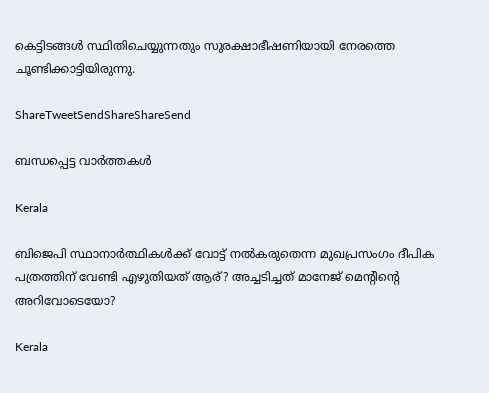കെട്ടിടങ്ങള്‍ സ്ഥിതിചെയ്യുന്നതും സുരക്ഷാഭീഷണിയായി നേരത്തെ ചൂണ്ടിക്കാട്ടിയിരുന്നു.

ShareTweetSendShareShareSend

ബന്ധപ്പെട്ട വാര്‍ത്തകള്‍

Kerala

ബിജെപി സ്ഥാനാര്‍ത്ഥികള്‍ക്ക് വോട്ട് നല്‍കരുതെന്ന മുഖപ്രസംഗം ദീപിക പത്രത്തിന് വേണ്ടി എഴുതിയത് ആര്? അച്ചടിച്ചത് മാനേജ് മെന്‍റിന്റെ അറിവോടെയോ?

Kerala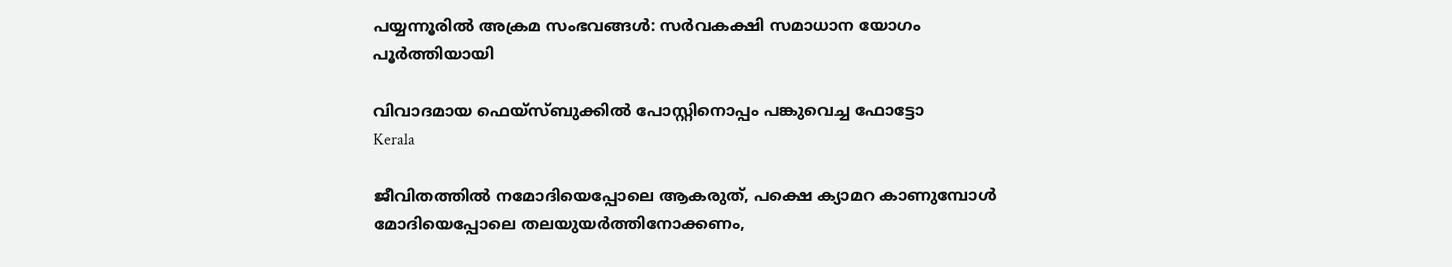പയ്യന്നൂരില്‍ അക്രമ സംഭവങ്ങള്‍: സര്‍വകക്ഷി സമാധാന യോഗം പൂര്‍ത്തിയായി

വിവാദമായ ഫെയ്സ്ബുക്കില്‍ പോസ്റ്റിനൊപ്പം പങ്കുവെച്ച ഫോട്ടോ
Kerala

ജീവിതത്തില്‍ നമോദിയെപ്പോലെ ആകരുത്, പക്ഷെ ക്യാമറ കാണുമ്പോള്‍ മോദിയെപ്പോലെ തലയുയര്‍ത്തിനോക്കണം,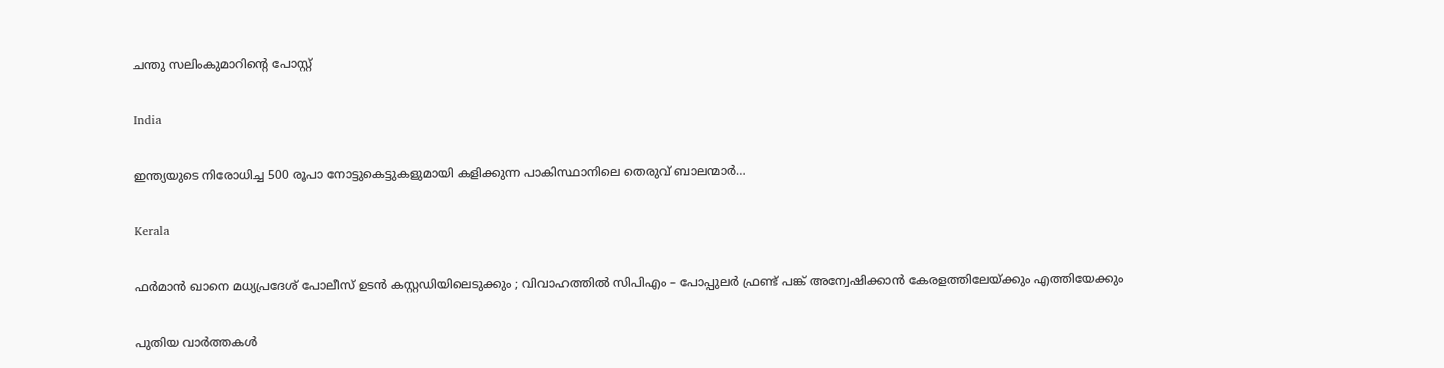ചന്തു സലിംകുമാറിന്റെ പോസ്റ്റ്

India

ഇന്ത്യയുടെ നിരോധിച്ച 500 രൂപാ നോട്ടുകെട്ടുകളുമായി കളിക്കുന്ന പാകിസ്ഥാനിലെ തെരുവ് ബാലന്മാര്‍…

Kerala

ഫർമാൻ ഖാനെ മധ്യപ്രദേശ് പോലീസ് ഉടൻ കസ്റ്റഡിയിലെടുക്കും ; വിവാഹത്തിൽ സിപിഎം – പോപ്പുലർ ഫ്രണ്ട് പങ്ക് അന്വേഷിക്കാൻ കേരളത്തിലേയ്‌ക്കും എത്തിയേക്കും

പുതിയ വാര്‍ത്തകള്‍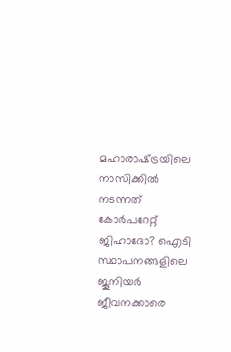മഹാരാഷ്‌ട്രയിലെ നാസിക്കില്‍ നടന്നത് കോര്‍പറേറ്റ് ജിഹാദോ? ഐടി സ്ഥാപനങ്ങളിലെ ജൂനിയർ ജീവനക്കാരെ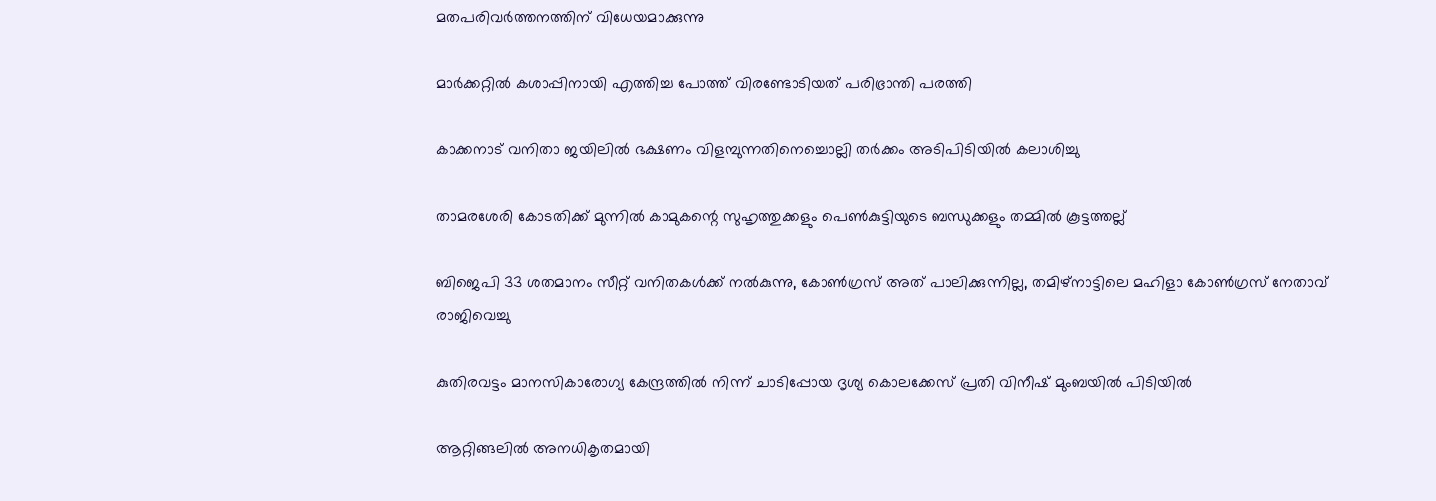മതപരിവര്‍ത്തനത്തിന് വിധേയമാക്കുന്നു

മാര്‍ക്കറ്റില്‍ കശാപ്പിനായി എത്തിച്ച പോത്ത് വിരണ്ടോടിയത് പരിഭ്രാന്തി പരത്തി

കാക്കനാട് വനിതാ ജയിലില്‍ ഭക്ഷണം വിളമ്പുന്നതിനെച്ചൊല്ലി തര്‍ക്കം അടിപിടിയില്‍ കലാശിച്ചു

താമരശേരി കോടതിക്ക് മുന്നില്‍ കാമുകന്റെ സുഹൃത്തുക്കളും പെണ്‍കുട്ടിയുടെ ബന്ധുക്കളും തമ്മില്‍ കൂട്ടത്തല്ല്

ബിജെപി 33 ശതമാനം സീറ്റ് വനിതകള്‍ക്ക് നല്‍കുന്നു, കോണ്‍ഗ്രസ് അത് പാലിക്കുന്നില്ല, തമിഴ്നാട്ടിലെ മഹിളാ കോണ്‍ഗ്രസ് നേതാവ് രാജിവെച്ചു

കുതിരവട്ടം മാനസികാരോഗ്യ കേന്ദ്രത്തില്‍ നിന്ന് ചാടിപ്പോയ ദൃശ്യ കൊലക്കേസ് പ്രതി വിനീഷ് മുംബയില്‍ പിടിയില്‍

ആറ്റിങ്ങലില്‍ അനധികൃതമായി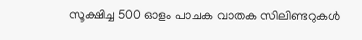സൂക്ഷിച്ച 500 ഓളം പാചക വാതക സിലിണ്ടറുകള്‍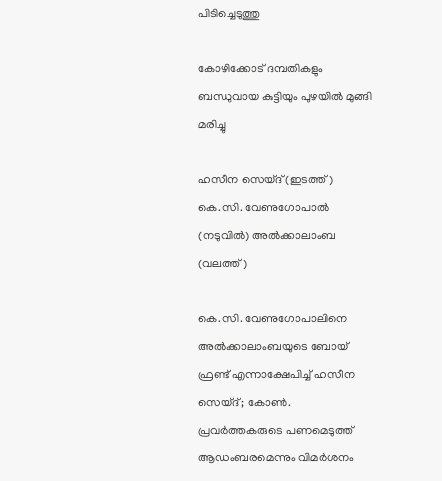പിടിച്ചെടുത്തു

കോഴിക്കോട് ദമ്പതികളും ബന്ധുവായ കുട്ടിയും പുഴയില്‍ മുങ്ങി മരിച്ചു

ഹസീന സെയ്ദ് (ഇടത്ത്) കെ.സി. വേണുഗോപാല്‍ (നടുവില്‍) അല്‍ക്കാലാംബ (വലത്ത്)

കെ.സി. വേണുഗോപാലിനെ അല്‍ക്കാലാംബയുടെ ബോയ് ഫ്രണ്ട് എന്നാക്ഷേപിച്ച് ഹസീന സെയ്ദ്; കോണ്‍. പ്രവര്‍ത്തകരുടെ പണമെടുത്ത് ആഡംബരമെന്നും വിമര്‍ശനം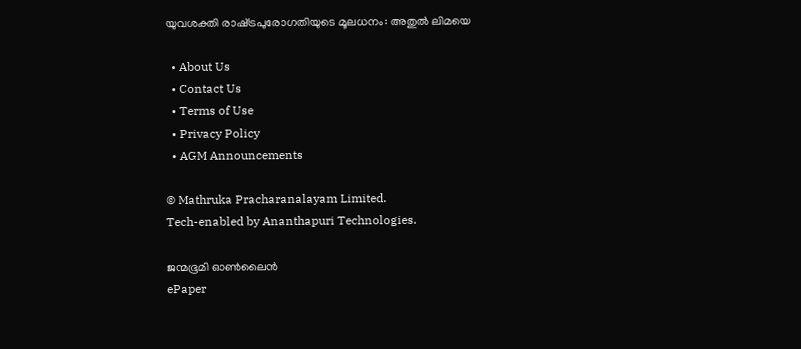യുവശക്തി രാഷ്‌ട്രപുരോഗതിയുടെ മൂലധനം: അതുല്‍ ലിമയെ

  • About Us
  • Contact Us
  • Terms of Use
  • Privacy Policy
  • AGM Announcements

© Mathruka Pracharanalayam Limited.
Tech-enabled by Ananthapuri Technologies.

ജന്മഭൂമി ഓണ്‍ലൈന്‍
ePaper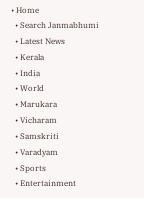• Home
  • Search Janmabhumi
  • Latest News
  • Kerala
  • India
  • World
  • Marukara
  • Vicharam
  • Samskriti
  • Varadyam
  • Sports
  • Entertainment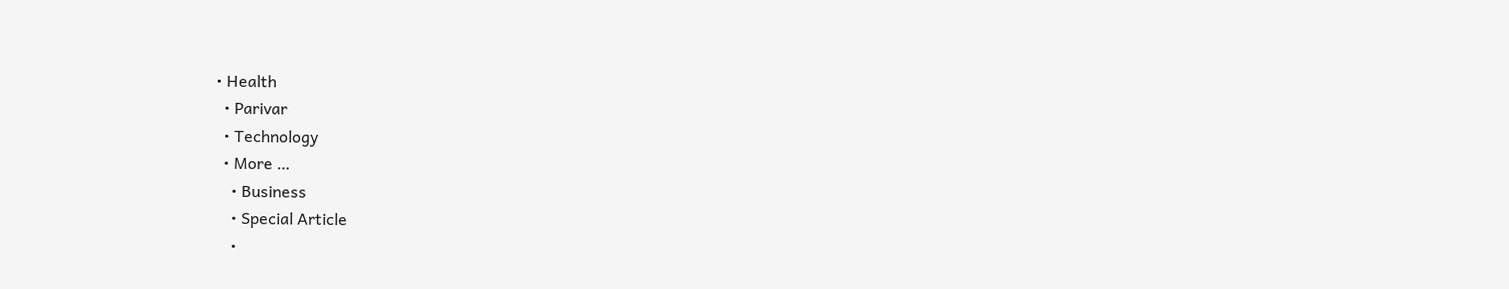• Health
  • Parivar
  • Technology
  • More …
    • Business
    • Special Article
    •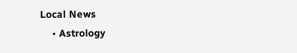Local News
    • Astrology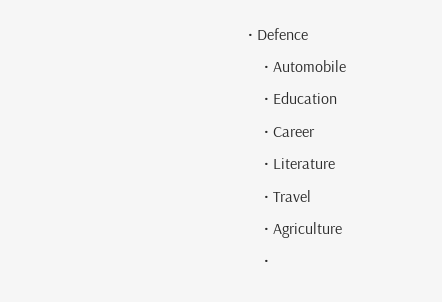• Defence
    • Automobile
    • Education
    • Career
    • Literature
    • Travel
    • Agriculture
    •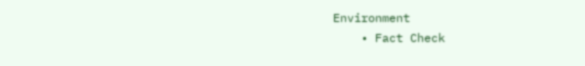Environment
    • Fact Check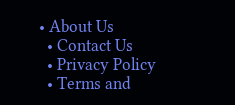• About Us
  • Contact Us
  • Privacy Policy
  • Terms and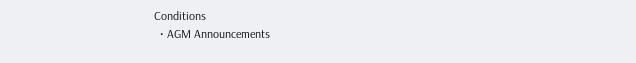Conditions
  • AGM Announcements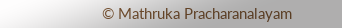© Mathruka Pracharanalayam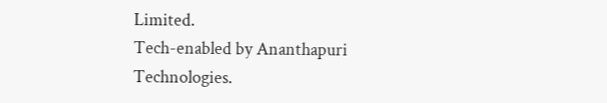Limited.
Tech-enabled by Ananthapuri Technologies.